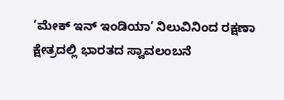‘ಮೇಕ್ ಇನ್ ಇಂಡಿಯಾ’ ನಿಲುವಿನಿಂದ ರಕ್ಷಣಾ ಕ್ಷೇತ್ರದಲ್ಲಿ ಭಾರತದ ಸ್ವಾವಲಂಬನೆ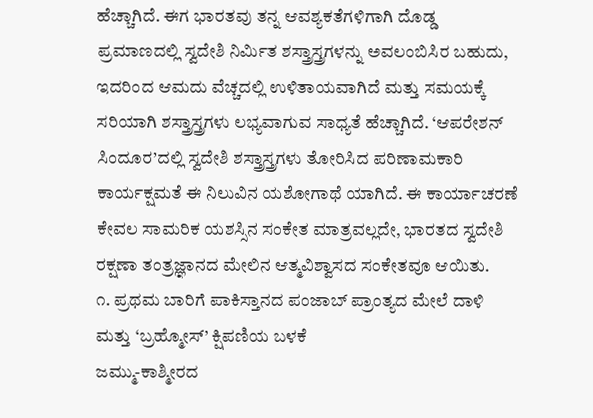ಹೆಚ್ಚಾಗಿದೆ. ಈಗ ಭಾರತವು ತನ್ನ ಆವಶ್ಯಕತೆಗಳಿಗಾಗಿ ದೊಡ್ಡ ಪ್ರಮಾಣದಲ್ಲಿ ಸ್ವದೇಶಿ ನಿರ್ಮಿತ ಶಸ್ತ್ರಾಸ್ತ್ರಗಳನ್ನು ಅವಲಂಬಿಸಿರ ಬಹುದು, ಇದರಿಂದ ಆಮದು ವೆಚ್ಚದಲ್ಲಿ ಉಳಿತಾಯವಾಗಿದೆ ಮತ್ತು ಸಮಯಕ್ಕೆ ಸರಿಯಾಗಿ ಶಸ್ತ್ರಾಸ್ತ್ರಗಳು ಲಭ್ಯವಾಗುವ ಸಾಧ್ಯತೆ ಹೆಚ್ಚಾಗಿದೆ. ‘ಆಪರೇಶನ್ ಸಿಂದೂರ’ದಲ್ಲಿ ಸ್ವದೇಶಿ ಶಸ್ತ್ರಾಸ್ತ್ರಗಳು ತೋರಿಸಿದ ಪರಿಣಾಮಕಾರಿ ಕಾರ್ಯಕ್ಷಮತೆ ಈ ನಿಲುವಿನ ಯಶೋಗಾಥೆ ಯಾಗಿದೆ. ಈ ಕಾರ್ಯಾಚರಣೆ ಕೇವಲ ಸಾಮರಿಕ ಯಶಸ್ಸಿನ ಸಂಕೇತ ಮಾತ್ರವಲ್ಲದೇ, ಭಾರತದ ಸ್ವದೇಶಿ ರಕ್ಷಣಾ ತಂತ್ರಜ್ಞಾನದ ಮೇಲಿನ ಆತ್ಮವಿಶ್ವಾಸದ ಸಂಕೇತವೂ ಆಯಿತು.
೧. ಪ್ರಥಮ ಬಾರಿಗೆ ಪಾಕಿಸ್ತಾನದ ಪಂಜಾಬ್ ಪ್ರಾಂತ್ಯದ ಮೇಲೆ ದಾಳಿ ಮತ್ತು ‘ಬ್ರಹ್ಮೋಸ್’ ಕ್ಷಿಪಣಿಯ ಬಳಕೆ
ಜಮ್ಮು-ಕಾಶ್ಮೀರದ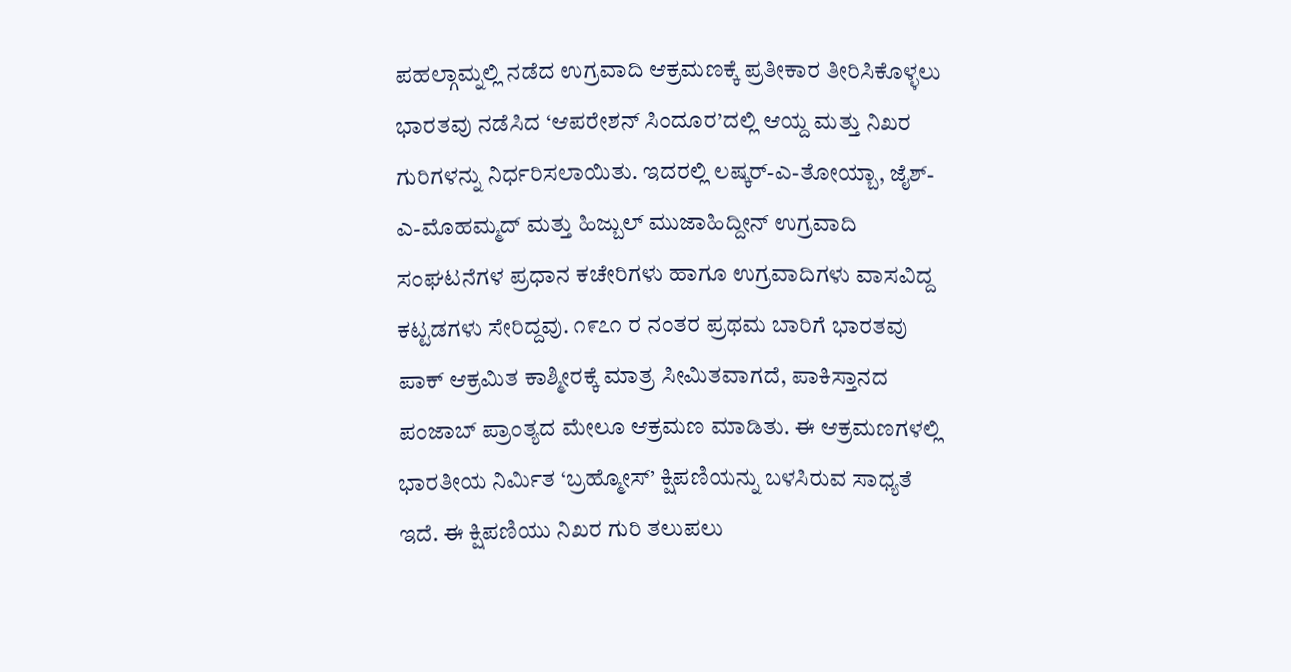ಪಹಲ್ಗಾಮ್ನಲ್ಲಿ ನಡೆದ ಉಗ್ರವಾದಿ ಆಕ್ರಮಣಕ್ಕೆ ಪ್ರತೀಕಾರ ತೀರಿಸಿಕೊಳ್ಳಲು ಭಾರತವು ನಡೆಸಿದ ‘ಆಪರೇಶನ್ ಸಿಂದೂರ’ದಲ್ಲಿ ಆಯ್ದ ಮತ್ತು ನಿಖರ ಗುರಿಗಳನ್ನು ನಿರ್ಧರಿಸಲಾಯಿತು. ಇದರಲ್ಲಿ ಲಷ್ಕರ್-ಎ-ತೋಯ್ಬಾ, ಜೈಶ್-ಎ-ಮೊಹಮ್ಮದ್ ಮತ್ತು ಹಿಜ್ಬುಲ್ ಮುಜಾಹಿದ್ದೀನ್ ಉಗ್ರವಾದಿ ಸಂಘಟನೆಗಳ ಪ್ರಧಾನ ಕಚೇರಿಗಳು ಹಾಗೂ ಉಗ್ರವಾದಿಗಳು ವಾಸವಿದ್ದ ಕಟ್ಟಡಗಳು ಸೇರಿದ್ದವು. ೧೯೭೧ ರ ನಂತರ ಪ್ರಥಮ ಬಾರಿಗೆ ಭಾರತವು ಪಾಕ್ ಆಕ್ರಮಿತ ಕಾಶ್ಮೀರಕ್ಕೆ ಮಾತ್ರ ಸೀಮಿತವಾಗದೆ, ಪಾಕಿಸ್ತಾನದ ಪಂಜಾಬ್ ಪ್ರಾಂತ್ಯದ ಮೇಲೂ ಆಕ್ರಮಣ ಮಾಡಿತು. ಈ ಆಕ್ರಮಣಗಳಲ್ಲಿ ಭಾರತೀಯ ನಿರ್ಮಿತ ‘ಬ್ರಹ್ಮೋಸ್’ ಕ್ಷಿಪಣಿಯನ್ನು ಬಳಸಿರುವ ಸಾಧ್ಯತೆ ಇದೆ. ಈ ಕ್ಷಿಪಣಿಯು ನಿಖರ ಗುರಿ ತಲುಪಲು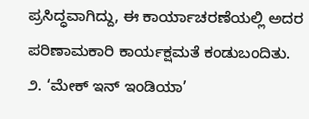ಪ್ರಸಿದ್ಧವಾಗಿದ್ದು, ಈ ಕಾರ್ಯಾಚರಣೆಯಲ್ಲಿ ಅದರ ಪರಿಣಾಮಕಾರಿ ಕಾರ್ಯಕ್ಷಮತೆ ಕಂಡುಬಂದಿತು.
೨. ‘ಮೇಕ್ ಇನ್ ಇಂಡಿಯಾ’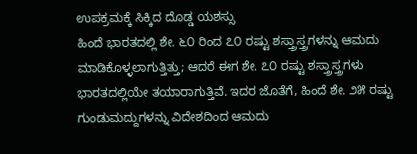ಉಪಕ್ರಮಕ್ಕೆ ಸಿಕ್ಕಿದ ದೊಡ್ಡ ಯಶಸ್ಸು
ಹಿಂದೆ ಭಾರತದಲ್ಲಿ ಶೇ. ೬೦ ರಿಂದ ೭೦ ರಷ್ಟು ಶಸ್ತ್ರಾಸ್ತ್ರಗಳನ್ನು ಆಮದು ಮಾಡಿಕೊಳ್ಳಲಾಗುತ್ತಿತ್ತು; ಆದರೆ ಈಗ ಶೇ. ೭೦ ರಷ್ಟು ಶಸ್ತ್ರಾಸ್ತ್ರಗಳು ಭಾರತದಲ್ಲಿಯೇ ತಯಾರಾಗುತ್ತಿವೆ. ಇದರ ಜೊತೆಗೆ, ಹಿಂದೆ ಶೇ. ೨೫ ರಷ್ಟು ಗುಂಡುಮದ್ದುಗಳನ್ನು ವಿದೇಶದಿಂದ ಆಮದು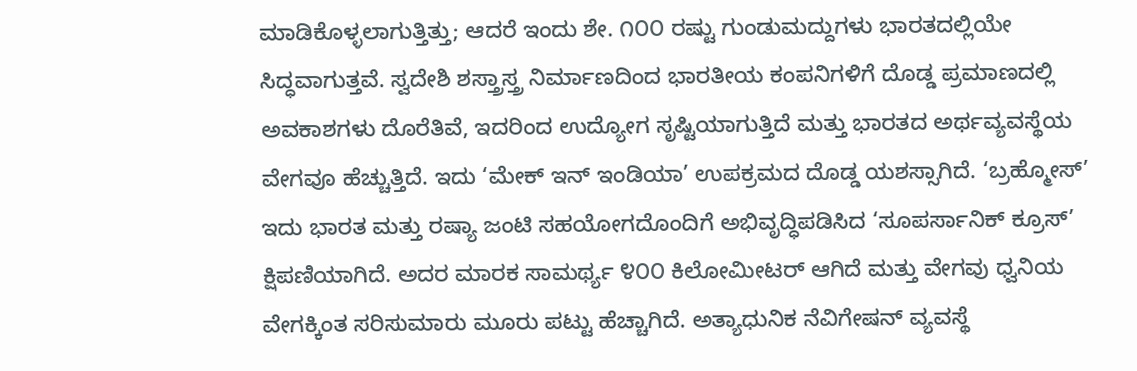ಮಾಡಿಕೊಳ್ಳಲಾಗುತ್ತಿತ್ತು; ಆದರೆ ಇಂದು ಶೇ. ೧೦೦ ರಷ್ಟು ಗುಂಡುಮದ್ದುಗಳು ಭಾರತದಲ್ಲಿಯೇ ಸಿದ್ಧವಾಗುತ್ತವೆ. ಸ್ವದೇಶಿ ಶಸ್ತ್ರಾಸ್ತ್ರ ನಿರ್ಮಾಣದಿಂದ ಭಾರತೀಯ ಕಂಪನಿಗಳಿಗೆ ದೊಡ್ಡ ಪ್ರಮಾಣದಲ್ಲಿ ಅವಕಾಶಗಳು ದೊರೆತಿವೆ, ಇದರಿಂದ ಉದ್ಯೋಗ ಸೃಷ್ಟಿಯಾಗುತ್ತಿದೆ ಮತ್ತು ಭಾರತದ ಅರ್ಥವ್ಯವಸ್ಥೆಯ ವೇಗವೂ ಹೆಚ್ಚುತ್ತಿದೆ. ಇದು ‘ಮೇಕ್ ಇನ್ ಇಂಡಿಯಾ’ ಉಪಕ್ರಮದ ದೊಡ್ಡ ಯಶಸ್ಸಾಗಿದೆ. ‘ಬ್ರಹ್ಮೋಸ್’ ಇದು ಭಾರತ ಮತ್ತು ರಷ್ಯಾ ಜಂಟಿ ಸಹಯೋಗದೊಂದಿಗೆ ಅಭಿವೃದ್ಧಿಪಡಿಸಿದ ‘ಸೂಪರ್ಸಾನಿಕ್ ಕ್ರೂಸ್’ ಕ್ಷಿಪಣಿಯಾಗಿದೆ. ಅದರ ಮಾರಕ ಸಾಮರ್ಥ್ಯ ೪೦೦ ಕಿಲೋಮೀಟರ್ ಆಗಿದೆ ಮತ್ತು ವೇಗವು ಧ್ವನಿಯ ವೇಗಕ್ಕಿಂತ ಸರಿಸುಮಾರು ಮೂರು ಪಟ್ಟು ಹೆಚ್ಚಾಗಿದೆ. ಅತ್ಯಾಧುನಿಕ ನೆವಿಗೇಷನ್ ವ್ಯವಸ್ಥೆ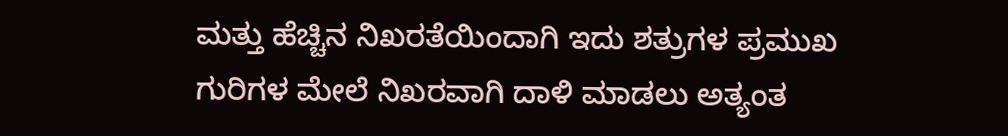ಮತ್ತು ಹೆಚ್ಚಿನ ನಿಖರತೆಯಿಂದಾಗಿ ಇದು ಶತ್ರುಗಳ ಪ್ರಮುಖ ಗುರಿಗಳ ಮೇಲೆ ನಿಖರವಾಗಿ ದಾಳಿ ಮಾಡಲು ಅತ್ಯಂತ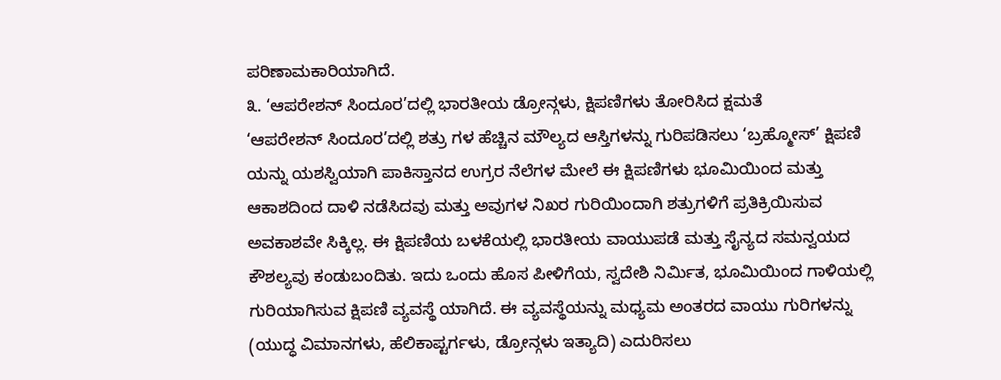ಪರಿಣಾಮಕಾರಿಯಾಗಿದೆ.
೩. ‘ಆಪರೇಶನ್ ಸಿಂದೂರ’ದಲ್ಲಿ ಭಾರತೀಯ ಡ್ರೋನ್ಗಳು, ಕ್ಷಿಪಣಿಗಳು ತೋರಿಸಿದ ಕ್ಷಮತೆ
‘ಆಪರೇಶನ್ ಸಿಂದೂರ’ದಲ್ಲಿ ಶತ್ರು ಗಳ ಹೆಚ್ಚಿನ ಮೌಲ್ಯದ ಆಸ್ತಿಗಳನ್ನು ಗುರಿಪಡಿಸಲು ‘ಬ್ರಹ್ಮೋಸ್’ ಕ್ಷಿಪಣಿ ಯನ್ನು ಯಶಸ್ವಿಯಾಗಿ ಪಾಕಿಸ್ತಾನದ ಉಗ್ರರ ನೆಲೆಗಳ ಮೇಲೆ ಈ ಕ್ಷಿಪಣಿಗಳು ಭೂಮಿಯಿಂದ ಮತ್ತು ಆಕಾಶದಿಂದ ದಾಳಿ ನಡೆಸಿದವು ಮತ್ತು ಅವುಗಳ ನಿಖರ ಗುರಿಯಿಂದಾಗಿ ಶತ್ರುಗಳಿಗೆ ಪ್ರತಿಕ್ರಿಯಿಸುವ ಅವಕಾಶವೇ ಸಿಕ್ಕಿಲ್ಲ. ಈ ಕ್ಷಿಪಣಿಯ ಬಳಕೆಯಲ್ಲಿ ಭಾರತೀಯ ವಾಯುಪಡೆ ಮತ್ತು ಸೈನ್ಯದ ಸಮನ್ವಯದ ಕೌಶಲ್ಯವು ಕಂಡುಬಂದಿತು. ಇದು ಒಂದು ಹೊಸ ಪೀಳಿಗೆಯ, ಸ್ವದೇಶಿ ನಿರ್ಮಿತ, ಭೂಮಿಯಿಂದ ಗಾಳಿಯಲ್ಲಿ ಗುರಿಯಾಗಿಸುವ ಕ್ಷಿಪಣಿ ವ್ಯವಸ್ಥೆ ಯಾಗಿದೆ. ಈ ವ್ಯವಸ್ಥೆಯನ್ನು ಮಧ್ಯಮ ಅಂತರದ ವಾಯು ಗುರಿಗಳನ್ನು
(ಯುದ್ಧ ವಿಮಾನಗಳು, ಹೆಲಿಕಾಪ್ಟರ್ಗಳು, ಡ್ರೋನ್ಗಳು ಇತ್ಯಾದಿ) ಎದುರಿಸಲು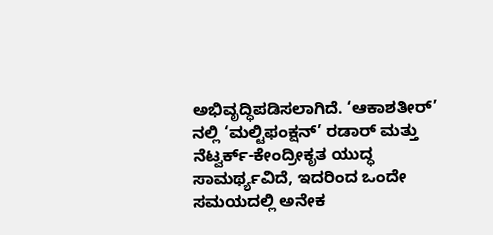ಅಭಿವೃದ್ಧಿಪಡಿಸಲಾಗಿದೆ. ‘ಆಕಾಶತೀರ್’ ನಲ್ಲಿ ‘ಮಲ್ಟಿಫಂಕ್ಷನ್’ ರಡಾರ್ ಮತ್ತು ನೆಟ್ವರ್ಕ್-ಕೇಂದ್ರೀಕೃತ ಯುದ್ಧ ಸಾಮರ್ಥ್ಯವಿದೆ, ಇದರಿಂದ ಒಂದೇ ಸಮಯದಲ್ಲಿ ಅನೇಕ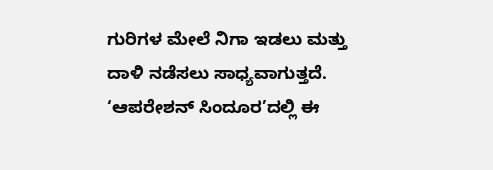ಗುರಿಗಳ ಮೇಲೆ ನಿಗಾ ಇಡಲು ಮತ್ತು ದಾಳಿ ನಡೆಸಲು ಸಾಧ್ಯವಾಗುತ್ತದೆ. ‘ಆಪರೇಶನ್ ಸಿಂದೂರ’ದಲ್ಲಿ ಈ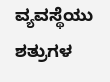ವ್ಯವಸ್ಥೆಯು ಶತ್ರುಗಳ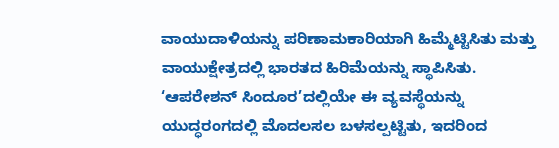ವಾಯುದಾಳಿಯನ್ನು ಪರಿಣಾಮಕಾರಿಯಾಗಿ ಹಿಮ್ಮೆಟ್ಟಿಸಿತು ಮತ್ತು ವಾಯುಕ್ಷೇತ್ರದಲ್ಲಿ ಭಾರತದ ಹಿರಿಮೆಯನ್ನು ಸ್ಥಾಪಿಸಿತು.
‘ಆಪರೇಶನ್ ಸಿಂದೂರ’ದಲ್ಲಿಯೇ ಈ ವ್ಯವಸ್ಥೆಯನ್ನು ಯುದ್ಧರಂಗದಲ್ಲಿ ಮೊದಲಸಲ ಬಳಸಲ್ಪಟ್ಟಿತು, ಇದರಿಂದ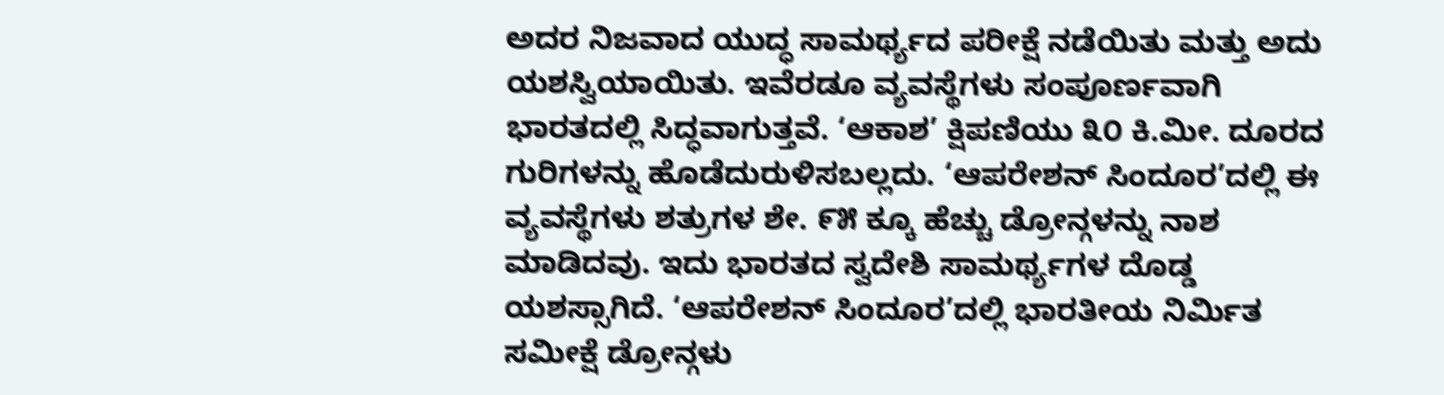ಅದರ ನಿಜವಾದ ಯುದ್ಧ ಸಾಮರ್ಥ್ಯದ ಪರೀಕ್ಷೆ ನಡೆಯಿತು ಮತ್ತು ಅದು ಯಶಸ್ವಿಯಾಯಿತು. ಇವೆರಡೂ ವ್ಯವಸ್ಥೆಗಳು ಸಂಪೂರ್ಣವಾಗಿ ಭಾರತದಲ್ಲಿ ಸಿದ್ಧವಾಗುತ್ತವೆ. ‘ಆಕಾಶ’ ಕ್ಷಿಪಣಿಯು ೩೦ ಕಿ.ಮೀ. ದೂರದ ಗುರಿಗಳನ್ನು ಹೊಡೆದುರುಳಿಸಬಲ್ಲದು. ‘ಆಪರೇಶನ್ ಸಿಂದೂರ’ದಲ್ಲಿ ಈ ವ್ಯವಸ್ಥೆಗಳು ಶತ್ರುಗಳ ಶೇ. ೯೫ ಕ್ಕೂ ಹೆಚ್ಚು ಡ್ರೋನ್ಗಳನ್ನು ನಾಶ ಮಾಡಿದವು. ಇದು ಭಾರತದ ಸ್ವದೇಶಿ ಸಾಮರ್ಥ್ಯಗಳ ದೊಡ್ಡ ಯಶಸ್ಸಾಗಿದೆ. ‘ಆಪರೇಶನ್ ಸಿಂದೂರ’ದಲ್ಲಿ ಭಾರತೀಯ ನಿರ್ಮಿತ ಸಮೀಕ್ಷೆ ಡ್ರೋನ್ಗಳು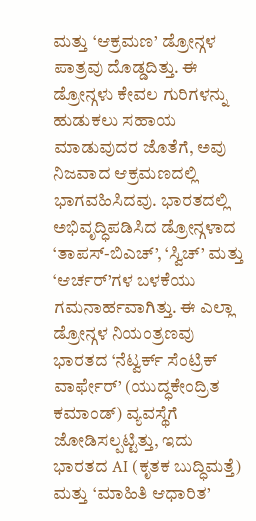ಮತ್ತು ‘ಆಕ್ರಮಣ’ ಡ್ರೋನ್ಗಳ ಪಾತ್ರವು ದೊಡ್ಡದಿತ್ತು. ಈ ಡ್ರೋನ್ಗಳು ಕೇವಲ ಗುರಿಗಳನ್ನು ಹುಡುಕಲು ಸಹಾಯ ಮಾಡುವುದರ ಜೊತೆಗೆ, ಅವು ನಿಜವಾದ ಆಕ್ರಮಣದಲ್ಲಿ ಭಾಗವಹಿಸಿದವು. ಭಾರತದಲ್ಲಿ ಅಭಿವೃದ್ಧಿಪಡಿಸಿದ ಡ್ರೋನ್ಗಳಾದ ‘ತಾಪಸ್-ಬಿಎಚ್’, ‘ಸ್ವಿಚ್’ ಮತ್ತು ‘ಆರ್ಚರ್’ಗಳ ಬಳಕೆಯು ಗಮನಾರ್ಹವಾಗಿತ್ತು. ಈ ಎಲ್ಲಾ ಡ್ರೋನ್ಗಳ ನಿಯಂತ್ರಣವು ಭಾರತದ ‘ನೆಟ್ವರ್ಕ್ ಸೆಂಟ್ರಿಕ್ ವಾರ್ಫೇರ್’ (ಯುದ್ಧಕೇಂದ್ರಿತ ಕಮಾಂಡ್) ವ್ಯವಸ್ಥೆಗೆ ಜೋಡಿಸಲ್ಪಟ್ಟಿತ್ತು, ಇದು ಭಾರತದ AI (ಕೃತಕ ಬುದ್ಧಿಮತ್ತೆ) ಮತ್ತು ‘ಮಾಹಿತಿ ಆಧಾರಿತ’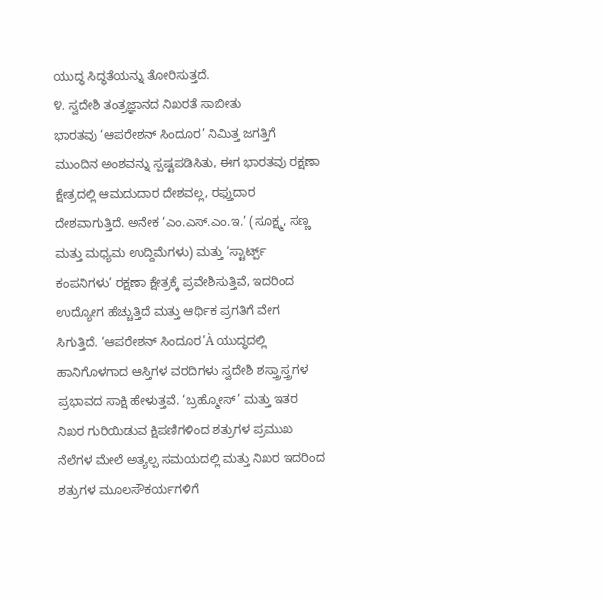ಯುದ್ಧ ಸಿದ್ಧತೆಯನ್ನು ತೋರಿಸುತ್ತದೆ.
೪. ಸ್ವದೇಶಿ ತಂತ್ರಜ್ಞಾನದ ನಿಖರತೆ ಸಾಬೀತು
ಭಾರತವು ‘ಆಪರೇಶನ್ ಸಿಂದೂರ’ ನಿಮಿತ್ತ ಜಗತ್ತಿಗೆ ಮುಂದಿನ ಅಂಶವನ್ನು ಸ್ಪಷ್ಟಪಡಿಸಿತು, ಈಗ ಭಾರತವು ರಕ್ಷಣಾ ಕ್ಷೇತ್ರದಲ್ಲಿ ಆಮದುದಾರ ದೇಶವಲ್ಲ, ರಫ್ತುದಾರ ದೇಶವಾಗುತ್ತಿದೆ. ಅನೇಕ ‘ಎಂ.ಎಸ್.ಎಂ.ಇ.’ (ಸೂಕ್ಷ್ಮ, ಸಣ್ಣ ಮತ್ತು ಮಧ್ಯಮ ಉದ್ದಿಮೆಗಳು) ಮತ್ತು ‘ಸ್ಟಾರ್ಟ್ಪ್ ಕಂಪನಿಗಳು’ ರಕ್ಷಣಾ ಕ್ಷೇತ್ರಕ್ಕೆ ಪ್ರವೇಶಿಸುತ್ತಿವೆ, ಇದರಿಂದ ಉದ್ಯೋಗ ಹೆಚ್ಚುತ್ತಿದೆ ಮತ್ತು ಆರ್ಥಿಕ ಪ್ರಗತಿಗೆ ವೇಗ ಸಿಗುತ್ತಿದೆ. ‘ಆಪರೇಶನ್ ಸಿಂದೂರ’À ಯುದ್ಧದಲ್ಲಿ ಹಾನಿಗೊಳಗಾದ ಆಸ್ತಿಗಳ ವರದಿಗಳು ಸ್ವದೇಶಿ ಶಸ್ತ್ರಾಸ್ತ್ರಗಳ ಪ್ರಭಾವದ ಸಾಕ್ಷಿ ಹೇಳುತ್ತವೆ. ‘ಬ್ರಹ್ಮೋಸ್’ ಮತ್ತು ಇತರ ನಿಖರ ಗುರಿಯಿಡುವ ಕ್ಷಿಪಣಿಗಳಿಂದ ಶತ್ರುಗಳ ಪ್ರಮುಖ ನೆಲೆಗಳ ಮೇಲೆ ಅತ್ಯಲ್ಪ ಸಮಯದಲ್ಲಿ ಮತ್ತು ನಿಖರ ಇದರಿಂದ ಶತ್ರುಗಳ ಮೂಲಸೌಕರ್ಯಗಳಿಗೆ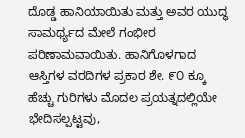ದೊಡ್ಡ ಹಾನಿಯಾಯಿತು ಮತ್ತು ಅವರ ಯುದ್ಧ ಸಾಮರ್ಥ್ಯದ ಮೇಲೆ ಗಂಭೀರ ಪರಿಣಾಮವಾಯಿತು. ಹಾನಿಗೊಳಗಾದ ಆಸ್ತಿಗಳ ವರದಿಗಳ ಪ್ರಕಾರ ಶೇ. ೯೦ ಕ್ಕೂ ಹೆಚ್ಚು ಗುರಿಗಳು ಮೊದಲ ಪ್ರಯತ್ನದಲ್ಲಿಯೇ ಭೇದಿಸಲ್ಪಟ್ಟವು,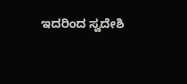ಇದರಿಂದ ಸ್ವದೇಶಿ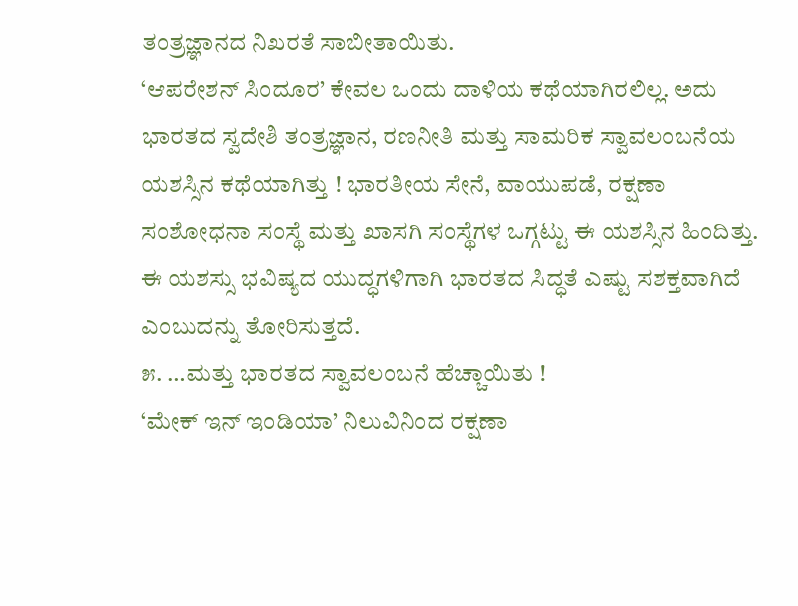ತಂತ್ರಜ್ಞಾನದ ನಿಖರತೆ ಸಾಬೀತಾಯಿತು.
‘ಆಪರೇಶನ್ ಸಿಂದೂರ’ ಕೇವಲ ಒಂದು ದಾಳಿಯ ಕಥೆಯಾಗಿರಲಿಲ್ಲ. ಅದು ಭಾರತದ ಸ್ವದೇಶಿ ತಂತ್ರಜ್ಞಾನ, ರಣನೀತಿ ಮತ್ತು ಸಾಮರಿಕ ಸ್ವಾವಲಂಬನೆಯ ಯಶಸ್ಸಿನ ಕಥೆಯಾಗಿತ್ತು ! ಭಾರತೀಯ ಸೇನೆ, ವಾಯುಪಡೆ, ರಕ್ಷಣಾ ಸಂಶೋಧನಾ ಸಂಸ್ಥೆ ಮತ್ತು ಖಾಸಗಿ ಸಂಸ್ಥೆಗಳ ಒಗ್ಗಟ್ಟು ಈ ಯಶಸ್ಸಿನ ಹಿಂದಿತ್ತು. ಈ ಯಶಸ್ಸು ಭವಿಷ್ಯದ ಯುದ್ಧಗಳಿಗಾಗಿ ಭಾರತದ ಸಿದ್ಧತೆ ಎಷ್ಟು ಸಶಕ್ತವಾಗಿದೆ ಎಂಬುದನ್ನು ತೋರಿಸುತ್ತದೆ.
೫. …ಮತ್ತು ಭಾರತದ ಸ್ವಾವಲಂಬನೆ ಹೆಚ್ಚಾಯಿತು !
‘ಮೇಕ್ ಇನ್ ಇಂಡಿಯಾ’ ನಿಲುವಿನಿಂದ ರಕ್ಷಣಾ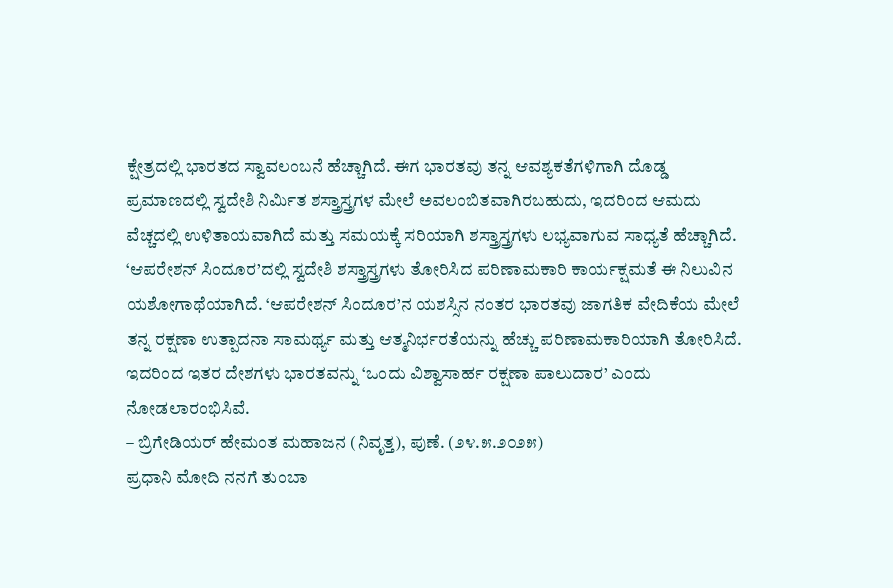ಕ್ಷೇತ್ರದಲ್ಲಿ ಭಾರತದ ಸ್ವಾವಲಂಬನೆ ಹೆಚ್ಚಾಗಿದೆ. ಈಗ ಭಾರತವು ತನ್ನ ಆವಶ್ಯಕತೆಗಳಿಗಾಗಿ ದೊಡ್ಡ
ಪ್ರಮಾಣದಲ್ಲಿ ಸ್ವದೇಶಿ ನಿರ್ಮಿತ ಶಸ್ತ್ರಾಸ್ತ್ರಗಳ ಮೇಲೆ ಅವಲಂಬಿತವಾಗಿರಬಹುದು, ಇದರಿಂದ ಆಮದು ವೆಚ್ಚದಲ್ಲಿ ಉಳಿತಾಯವಾಗಿದೆ ಮತ್ತು ಸಮಯಕ್ಕೆ ಸರಿಯಾಗಿ ಶಸ್ತ್ರಾಸ್ತ್ರಗಳು ಲಭ್ಯವಾಗುವ ಸಾಧ್ಯತೆ ಹೆಚ್ಚಾಗಿದೆ. ‘ಆಪರೇಶನ್ ಸಿಂದೂರ’ದಲ್ಲಿ ಸ್ವದೇಶಿ ಶಸ್ತ್ರಾಸ್ತ್ರಗಳು ತೋರಿಸಿದ ಪರಿಣಾಮಕಾರಿ ಕಾರ್ಯಕ್ಷಮತೆ ಈ ನಿಲುವಿನ ಯಶೋಗಾಥೆಯಾಗಿದೆ. ‘ಆಪರೇಶನ್ ಸಿಂದೂರ’ನ ಯಶಸ್ಸಿನ ನಂತರ ಭಾರತವು ಜಾಗತಿಕ ವೇದಿಕೆಯ ಮೇಲೆ ತನ್ನ ರಕ್ಷಣಾ ಉತ್ಪಾದನಾ ಸಾಮರ್ಥ್ಯ ಮತ್ತು ಆತ್ಮನಿರ್ಭರತೆಯನ್ನು ಹೆಚ್ಚು ಪರಿಣಾಮಕಾರಿಯಾಗಿ ತೋರಿಸಿದೆ. ಇದರಿಂದ ಇತರ ದೇಶಗಳು ಭಾರತವನ್ನು ‘ಒಂದು ವಿಶ್ವಾಸಾರ್ಹ ರಕ್ಷಣಾ ಪಾಲುದಾರ’ ಎಂದು ನೋಡಲಾರಂಭಿಸಿವೆ.
– ಬ್ರಿಗೇಡಿಯರ್ ಹೇಮಂತ ಮಹಾಜನ (ನಿವೃತ್ತ), ಪುಣೆ. (೨೪.೫.೨೦೨೫)
ಪ್ರಧಾನಿ ಮೋದಿ ನನಗೆ ತುಂಬಾ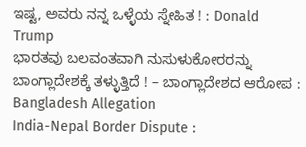ಇಷ್ಟ, ಅವರು ನನ್ನ ಒಳ್ಳೆಯ ಸ್ನೇಹಿತ ! : Donald Trump
ಭಾರತವು ಬಲವಂತವಾಗಿ ನುಸುಳುಕೋರರನ್ನು ಬಾಂಗ್ಲಾದೇಶಕ್ಕೆ ತಳ್ಳುತ್ತಿದೆ ! – ಬಾಂಗ್ಲಾದೇಶದ ಆರೋಪ : Bangladesh Allegation
India-Nepal Border Dispute :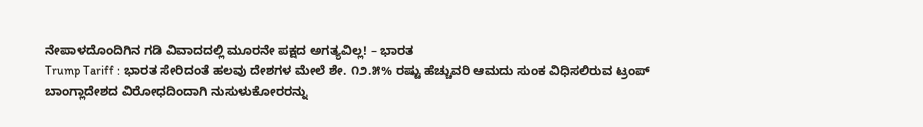ನೇಪಾಳದೊಂದಿಗಿನ ಗಡಿ ವಿವಾದದಲ್ಲಿ ಮೂರನೇ ಪಕ್ಷದ ಅಗತ್ಯವಿಲ್ಲ! – ಭಾರತ
Trump Tariff : ಭಾರತ ಸೇರಿದಂತೆ ಹಲವು ದೇಶಗಳ ಮೇಲೆ ಶೇ. ೧೨.೫% ರಷ್ಟು ಹೆಚ್ಚುವರಿ ಆಮದು ಸುಂಕ ವಿಧಿಸಲಿರುವ ಟ್ರಂಪ್
ಬಾಂಗ್ಲಾದೇಶದ ವಿರೋಧದಿಂದಾಗಿ ನುಸುಳುಕೋರರನ್ನು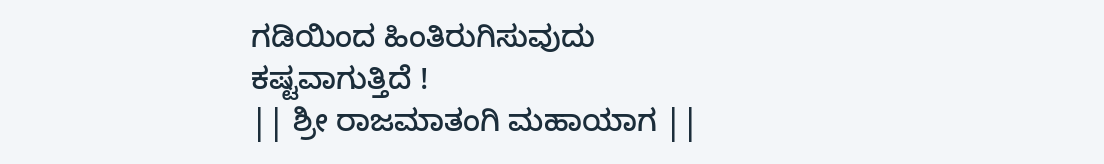ಗಡಿಯಿಂದ ಹಿಂತಿರುಗಿಸುವುದು ಕಷ್ಟವಾಗುತ್ತಿದೆ !
|| ಶ್ರೀ ರಾಜಮಾತಂಗಿ ಮಹಾಯಾಗ ||